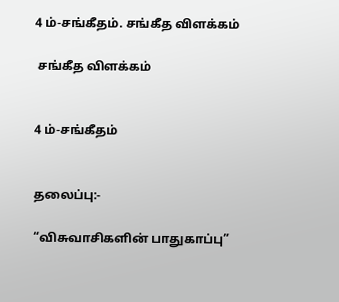4 ம்-சங்கீதம். சங்கீத விளக்கம்

 சங்கீத விளக்கம்


4 ம்-சங்கீதம்


தலைப்பு:-

“விசுவாசிகளின் பாதுகாப்பு”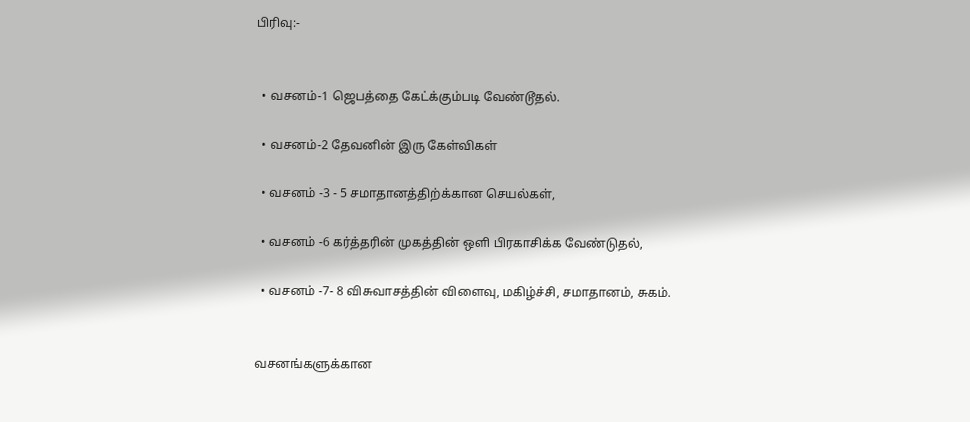பிரிவு:-


  • வசனம்-1 ஜெபத்தை கேட்க்கும்படி வேண்டூதல்.

  • வசனம்-2 தேவனின் இரு கேள்விகள்

  • வசனம் -3 - 5 சமாதானத்திற்க்கான செயல்கள்,

  • வசனம் -6 கர்த்தரின் முகத்தின் ஒளி பிரகாசிக்க வேண்டுதல்,

  • வசனம் -7- 8 விசுவாசத்தின் விளைவு, மகிழ்ச்சி, சமாதானம், சுகம்.


வசனங்களுக்கான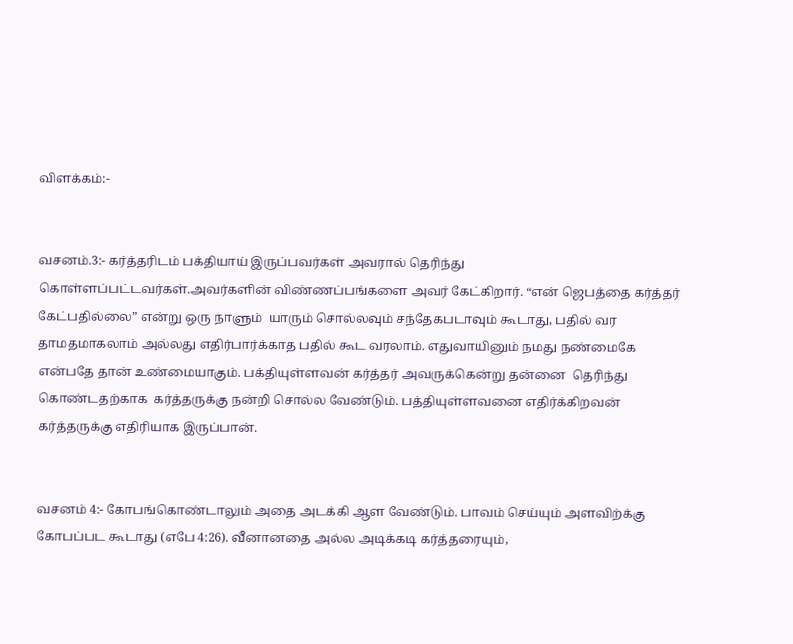விளக்கம்:-


வசனம்.3:- கர்த்தரிடம் பக்தியாய் இருப்பவர்கள் அவரால் தெரிந்து கொள்ளப்பட்டவர்கள்.அவர்களின் விண்ணப்பங்களை அவர் கேட்கிறார். “என் ஜெபத்தை கர்த்தர் கேட்பதில்லை” என்று ஒரு நாளும்  யாரும் சொல்லவும் சந்தேகபடாவும் கூடாது, பதில் வர தாமதமாகலாம் அல்லது எதிர்பார்க்காத பதில் கூட வரலாம். எதுவாயினும் நமது நண்மைகே என்பதே தான் உண்மையாகும். பக்தியுள்ளவன் கர்த்தர் அவருக்கென்று தன்னை  தெரிந்து கொண்டதற்காக  கர்த்தருக்கு நன்றி சொல்ல வேண்டும். பத்தியுள்ளவனை எதிர்க்கிறவன் கர்த்தருக்கு எதிரியாக இருப்பான்.


வசனம் 4:- கோபங்கொண்டாலும் அதை அடக்கி ஆள வேண்டும். பாவம் செய்யும் அளவிற்க்கு கோபப்பட கூடாது (எபே 4:26). வீனானதை அல்ல அடிக்கடி கர்த்தரையும்,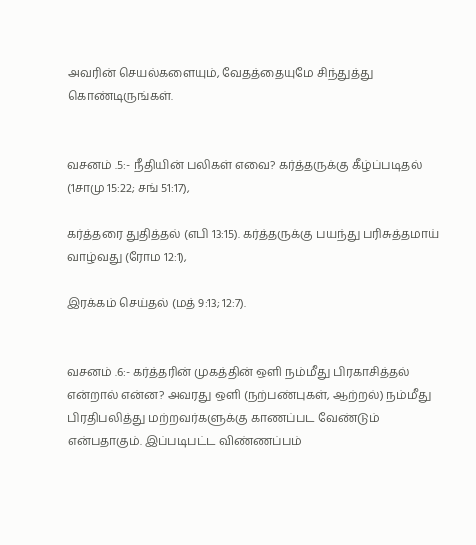அவரின் செயல்களையும், வேதத்தையுமே சிந்துத்து கொண்டிருங்கள்.


வசனம் .5:- நீதியின் பலிகள் எவை? கர்த்தருக்கு கீழ்ப்படிதல் (1சாமு 15:22; சங் 51:17),

கர்த்தரை துதித்தல் (எபி 13:15). கர்த்தருக்கு பயந்து பரிசுத்தமாய் வாழ்வது (ரோம 12:1),

இரக்கம் செய்தல் (மத் 9:13; 12:7).


வசனம் .6:- கர்த்தரின் முகத்தின் ஒளி நம்மீது பிரகாசித்தல் என்றால் என்ன? அவரது ஒளி (நற்பண்புகள், ஆற்றல்) நம்மீது பிரதிபலித்து மற்றவர்களுக்கு காணப்பட வேண்டும் என்பதாகும். இப்படிபட்ட விண்ணப்பம்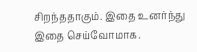சிறந்ததாகும். இதை உனர்ந்து இதை செய்வோமாக.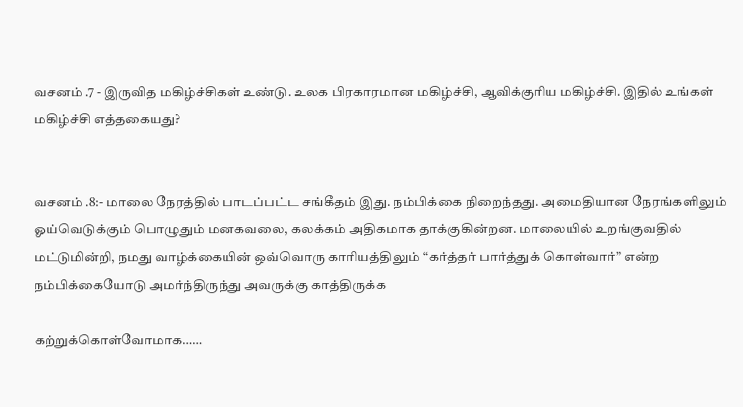வசனம் .7 - இருவித மகிழ்ச்சிகள் உண்டு. உலக பிரகாரமான மகிழ்ச்சி, ஆவிக்குரிய மகிழ்ச்சி. இதில் உங்கள் மகிழ்ச்சி எத்தகையது?


வசனம் .8:- மாலை நேரத்தில் பாடப்பட்ட சங்கீதம் இது. நம்பிக்கை நிறைந்தது. அமைதியான நேரங்களிலும் ஓய்வெடுக்கும் பொழுதும் மனகவலை, கலக்கம் அதிகமாக தாக்குகின்றன. மாலையில் உறங்குவதில் மட்டுமின்றி, நமது வாழ்க்கையின் ஒவ்வொரு காரியத்திலும் “கர்த்தர் பார்த்துக் கொள்வார்” என்ற நம்பிக்கையோடு அமர்ந்திருந்து அவருக்கு காத்திருக்க

கற்றுக்கொள்வோமாக……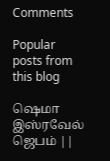Comments

Popular posts from this blog

ஷெமா இஸ்ரவேல் ஜெபம் ||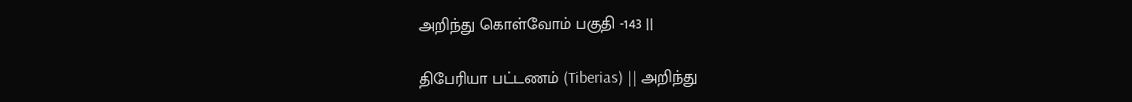அறிந்து கொள்வோம் பகுதி -143 ||

திபேரியா பட்டணம் (Tiberias) || அறிந்து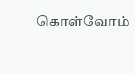கொள்வோம்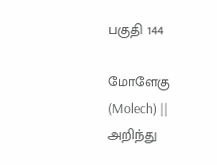பகுதி 144

மோளேகு (Molech) || அறிந்து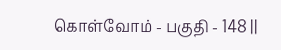கொள்வோம் - பகுதி - 148 ||